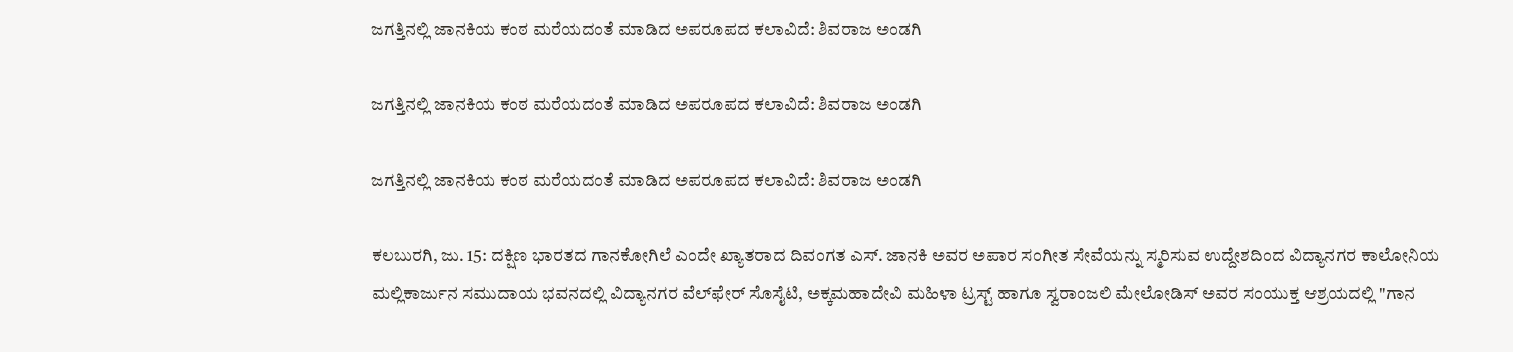ಜಗತ್ತಿನಲ್ಲಿ ಜಾನಕಿಯ ಕಂಠ ಮರೆಯದಂತೆ ಮಾಡಿದ ಅಪರೂಪದ ಕಲಾವಿದೆ: ಶಿವರಾಜ ಅಂಡಗಿ

ಜಗತ್ತಿನಲ್ಲಿ ಜಾನಕಿಯ ಕಂಠ ಮರೆಯದಂತೆ ಮಾಡಿದ ಅಪರೂಪದ ಕಲಾವಿದೆ: ಶಿವರಾಜ ಅಂಡಗಿ

ಜಗತ್ತಿನಲ್ಲಿ ಜಾನಕಿಯ ಕಂಠ ಮರೆಯದಂತೆ ಮಾಡಿದ ಅಪರೂಪದ ಕಲಾವಿದೆ: ಶಿವರಾಜ ಅಂಡಗಿ

ಕಲಬುರಗಿ, ಜು. 15: ದಕ್ಷಿಣ ಭಾರತದ ಗಾನಕೋಗಿಲೆ ಎಂದೇ ಖ್ಯಾತರಾದ ದಿವಂಗತ ಎಸ್. ಜಾನಕಿ ಅವರ ಅಪಾರ ಸಂಗೀತ ಸೇವೆಯನ್ನು ಸ್ಮರಿಸುವ ಉದ್ದೇಶದಿಂದ ವಿದ್ಯಾನಗರ ಕಾಲೋನಿಯ ಮಲ್ಲಿಕಾರ್ಜುನ ಸಮುದಾಯ ಭವನದಲ್ಲಿ ವಿದ್ಯಾನಗರ ವೆಲ್‌ಫೇರ್ ಸೊಸೈಟಿ, ಅಕ್ಕಮಹಾದೇವಿ ಮಹಿಳಾ ಟ್ರಸ್ಟ್ ಹಾಗೂ ಸ್ವರಾಂಜಲಿ ಮೇಲೋಡಿಸ್ ಅವರ ಸಂಯುಕ್ತ ಆಶ್ರಯದಲ್ಲಿ "ಗಾನ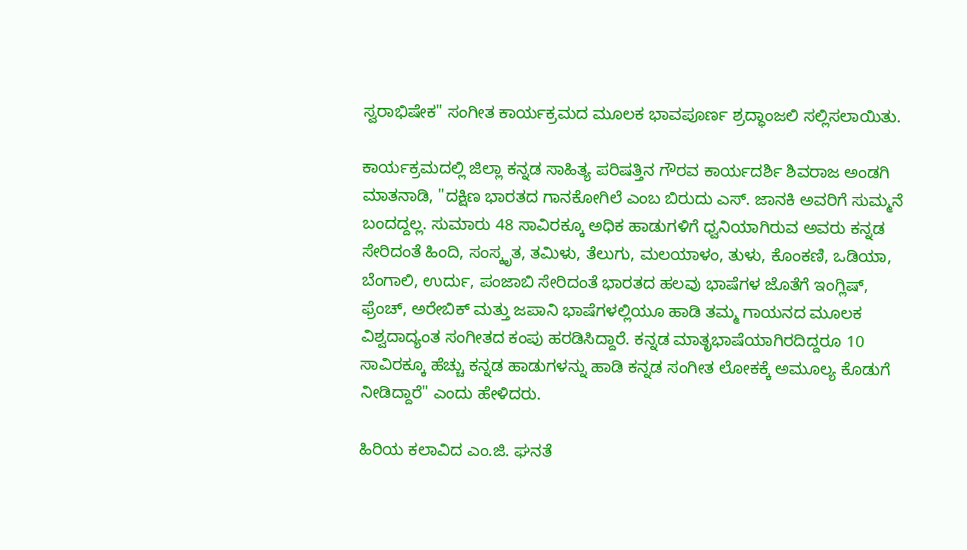ಸ್ವರಾಭಿಷೇಕ" ಸಂಗೀತ ಕಾರ್ಯಕ್ರಮದ ಮೂಲಕ ಭಾವಪೂರ್ಣ ಶ್ರದ್ಧಾಂಜಲಿ ಸಲ್ಲಿಸಲಾಯಿತು.

ಕಾರ್ಯಕ್ರಮದಲ್ಲಿ ಜಿಲ್ಲಾ ಕನ್ನಡ ಸಾಹಿತ್ಯ ಪರಿಷತ್ತಿನ ಗೌರವ ಕಾರ್ಯದರ್ಶಿ ಶಿವರಾಜ ಅಂಡಗಿ ಮಾತನಾಡಿ, "ದಕ್ಷಿಣ ಭಾರತದ ಗಾನಕೋಗಿಲೆ ಎಂಬ ಬಿರುದು ಎಸ್. ಜಾನಕಿ ಅವರಿಗೆ ಸುಮ್ಮನೆ ಬಂದದ್ದಲ್ಲ. ಸುಮಾರು 48 ಸಾವಿರಕ್ಕೂ ಅಧಿಕ ಹಾಡುಗಳಿಗೆ ಧ್ವನಿಯಾಗಿರುವ ಅವರು ಕನ್ನಡ ಸೇರಿದಂತೆ ಹಿಂದಿ, ಸಂಸ್ಕೃತ, ತಮಿಳು, ತೆಲುಗು, ಮಲಯಾಳಂ, ತುಳು, ಕೊಂಕಣಿ, ಒಡಿಯಾ, ಬೆಂಗಾಲಿ, ಉರ್ದು, ಪಂಜಾಬಿ ಸೇರಿದಂತೆ ಭಾರತದ ಹಲವು ಭಾಷೆಗಳ ಜೊತೆಗೆ ಇಂಗ್ಲಿಷ್, ಫ್ರೆಂಚ್, ಅರೇಬಿಕ್ ಮತ್ತು ಜಪಾನಿ ಭಾಷೆಗಳಲ್ಲಿಯೂ ಹಾಡಿ ತಮ್ಮ ಗಾಯನದ ಮೂಲಕ ವಿಶ್ವದಾದ್ಯಂತ ಸಂಗೀತದ ಕಂಪು ಹರಡಿಸಿದ್ದಾರೆ. ಕನ್ನಡ ಮಾತೃಭಾಷೆಯಾಗಿರದಿದ್ದರೂ 10 ಸಾವಿರಕ್ಕೂ ಹೆಚ್ಚು ಕನ್ನಡ ಹಾಡುಗಳನ್ನು ಹಾಡಿ ಕನ್ನಡ ಸಂಗೀತ ಲೋಕಕ್ಕೆ ಅಮೂಲ್ಯ ಕೊಡುಗೆ ನೀಡಿದ್ದಾರೆ" ಎಂದು ಹೇಳಿದರು.

ಹಿರಿಯ ಕಲಾವಿದ ಎಂ.ಜಿ. ಘನತೆ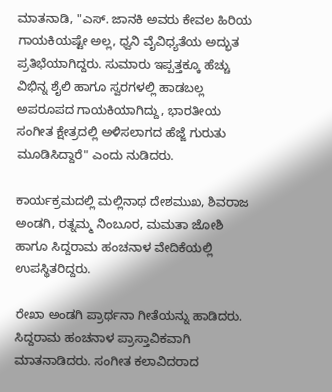ಮಾತನಾಡಿ, "ಎಸ್. ಜಾನಕಿ ಅವರು ಕೇವಲ ಹಿರಿಯ ಗಾಯಕಿಯಷ್ಟೇ ಅಲ್ಲ, ಧ್ವನಿ ವೈವಿಧ್ಯತೆಯ ಅದ್ಭುತ ಪ್ರತಿಭೆಯಾಗಿದ್ದರು. ಸುಮಾರು ಇಪ್ಪತ್ತಕ್ಕೂ ಹೆಚ್ಚು ವಿಭಿನ್ನ ಶೈಲಿ ಹಾಗೂ ಸ್ವರಗಳಲ್ಲಿ ಹಾಡಬಲ್ಲ ಅಪರೂಪದ ಗಾಯಕಿಯಾಗಿದ್ದು, ಭಾರತೀಯ ಸಂಗೀತ ಕ್ಷೇತ್ರದಲ್ಲಿ ಅಳಿಸಲಾಗದ ಹೆಜ್ಜೆ ಗುರುತು ಮೂಡಿಸಿದ್ದಾರೆ" ಎಂದು ನುಡಿದರು.

ಕಾರ್ಯಕ್ರಮದಲ್ಲಿ ಮಲ್ಲಿನಾಥ ದೇಶಮುಖ, ಶಿವರಾಜ ಅಂಡಗಿ, ರತ್ನಮ್ಮ ನಿಂಬೂರ, ಮಮತಾ ಜೋಶಿ ಹಾಗೂ ಸಿದ್ದರಾಮ ಹಂಚನಾಳ ವೇದಿಕೆಯಲ್ಲಿ ಉಪಸ್ಥಿತರಿದ್ದರು.

ರೇಖಾ ಅಂಡಗಿ ಪ್ರಾರ್ಥನಾ ಗೀತೆಯನ್ನು ಹಾಡಿದರು. ಸಿದ್ದರಾಮ ಹಂಚನಾಳ ಪ್ರಾಸ್ತಾವಿಕವಾಗಿ ಮಾತನಾಡಿದರು. ಸಂಗೀತ ಕಲಾವಿದರಾದ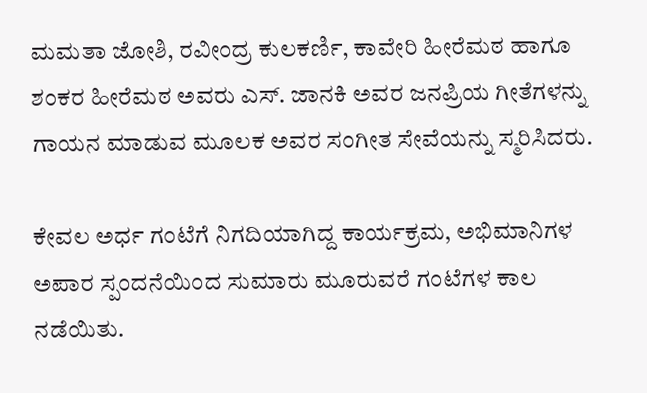ಮಮತಾ ಜೋಶಿ, ರವೀಂದ್ರ ಕುಲಕರ್ಣಿ, ಕಾವೇರಿ ಹೀರೆಮಠ ಹಾಗೂ ಶಂಕರ ಹೀರೆಮಠ ಅವರು ಎಸ್. ಜಾನಕಿ ಅವರ ಜನಪ್ರಿಯ ಗೀತೆಗಳನ್ನು ಗಾಯನ ಮಾಡುವ ಮೂಲಕ ಅವರ ಸಂಗೀತ ಸೇವೆಯನ್ನು ಸ್ಮರಿಸಿದರು.

ಕೇವಲ ಅರ್ಧ ಗಂಟೆಗೆ ನಿಗದಿಯಾಗಿದ್ದ ಕಾರ್ಯಕ್ರಮ, ಅಭಿಮಾನಿಗಳ ಅಪಾರ ಸ್ಪಂದನೆಯಿಂದ ಸುಮಾರು ಮೂರುವರೆ ಗಂಟೆಗಳ ಕಾಲ ನಡೆಯಿತು.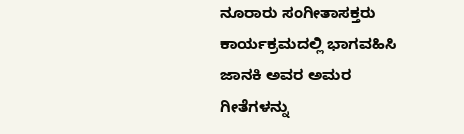ನೂರಾರು ಸಂಗೀತಾಸಕ್ತರು ಕಾರ್ಯಕ್ರಮದಲ್ಲಿ ಭಾಗವಹಿಸಿ ಜಾನಕಿ ಅವರ ಅಮರ ಗೀತೆಗಳನ್ನು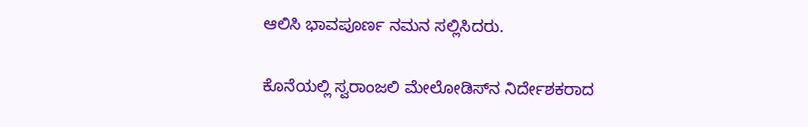ಆಲಿಸಿ ಭಾವಪೂರ್ಣ ನಮನ ಸಲ್ಲಿಸಿದರು.

ಕೊನೆಯಲ್ಲಿ ಸ್ವರಾಂಜಲಿ ಮೇಲೋಡಿಸ್‌ನ ನಿರ್ದೇಶಕರಾದ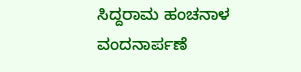ಸಿದ್ದರಾಮ ಹಂಚನಾಳ ವಂದನಾರ್ಪಣೆ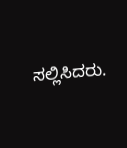ಸಲ್ಲಿಸಿದರು.